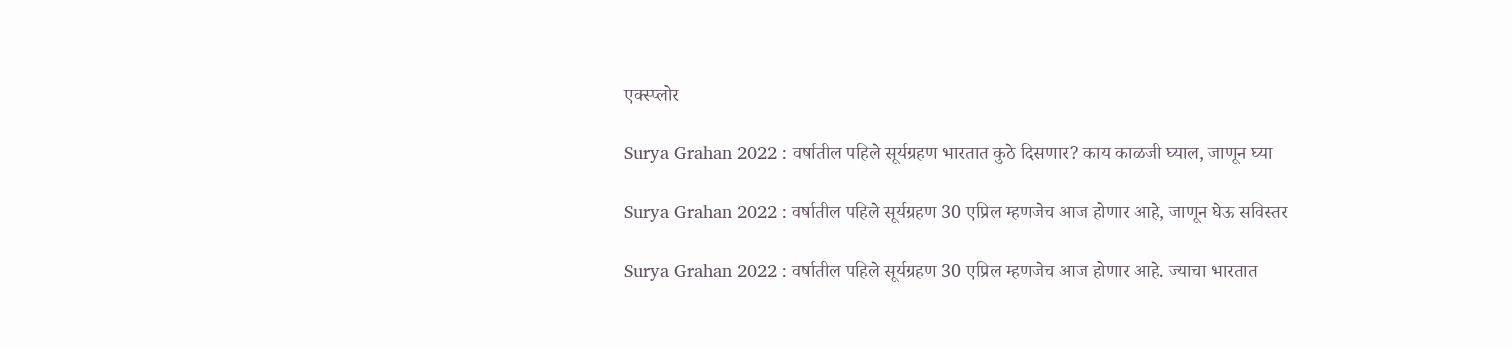एक्स्प्लोर

Surya Grahan 2022 : वर्षातील पहिले सूर्यग्रहण भारतात कुठे दिसणार? काय काळजी घ्याल, जाणून घ्या

Surya Grahan 2022 : वर्षातील पहिले सूर्यग्रहण 30 एप्रिल म्हणजेच आज होणार आहे, जाणून घेऊ सविस्तर

Surya Grahan 2022 : वर्षातील पहिले सूर्यग्रहण 30 एप्रिल म्हणजेच आज होणार आहे. ज्याचा भारतात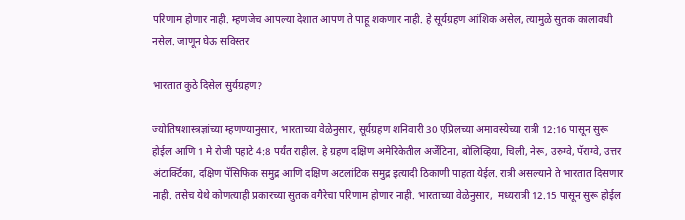परिणाम होणार नाही. म्हणजेच आपल्या देशात आपण ते पाहू शकणार नाही. हे सूर्यग्रहण आंशिक असेल, त्यामुळे सुतक कालावधी नसेल. जाणून घेऊ सविस्तर

भारतात कुठे दिसेल सुर्यग्रहण?

ज्योतिषशास्त्रज्ञांच्या म्हणण्यानुसार, भारताच्या वेळेनुसार, सूर्यग्रहण शनिवारी 30 एप्रिलच्या अमावस्येच्या रात्री 12:16 पासून सुरू होईल आणि 1 मे रोजी पहाटे 4:8 पर्यंत राहील. हे ग्रहण दक्षिण अमेरिकेतील अर्जेंटिना, बोलिव्हिया, चिली, नेरू, उरुग्वे, पॅराग्वे, उत्तर अंटार्क्टिका, दक्षिण पॅसिफिक समुद्र आणि दक्षिण अटलांटिक समुद्र इत्यादी ठिकाणी पाहता येईल. रात्री असल्याने ते भारतात दिसणार नाही. तसेच येथे कोणत्याही प्रकारच्या सुतक वगैरेचा परिणाम होणार नाही. भारताच्या वेळेनुसार,  मध्यरात्री 12.15 पासून सुरू होईल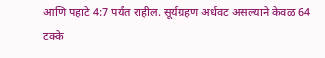आणि पहाटे 4:7 पर्यंत राहील. सूर्यग्रहण अर्धवट असल्याने केवळ 64 टक्के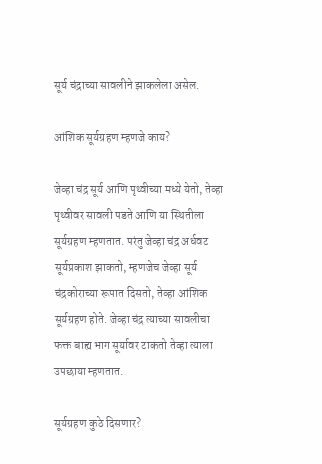सूर्य चंद्राच्या सावलीने झाकलेला असेल.

आंशिक सूर्यग्रहण म्हणजे काय?

जेव्हा चंद्र सूर्य आणि पृथ्वीच्या मध्ये येतो, तेव्हा पृथ्वीवर सावली पडते आणि या स्थितीला सूर्यग्रहण म्हणतात. परंतु जेव्हा चंद्र अर्धवट सूर्यप्रकाश झाकतो, म्हणजेच जेव्हा सूर्य चंद्रकोराच्या रूपात दिसतो, तेव्हा आंशिक सूर्यग्रहण होते. जेव्हा चंद्र त्याच्या सावलीचा फक्त बाह्य भाग सूर्यावर टाकतो तेव्हा त्याला उपछाया म्हणतात.

सूर्यग्रहण कुठे दिसणार?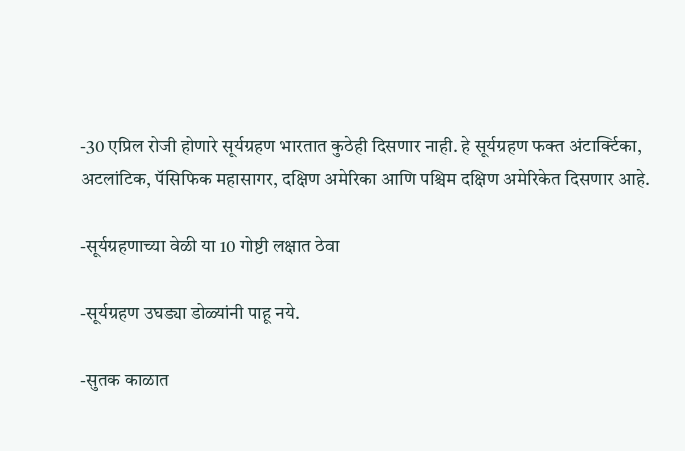-30 एप्रिल रोजी होणारे सूर्यग्रहण भारतात कुठेही दिसणार नाही. हे सूर्यग्रहण फक्त अंटार्क्टिका, अटलांटिक, पॅसिफिक महासागर, दक्षिण अमेरिका आणि पश्चिम दक्षिण अमेरिकेत दिसणार आहे.

-सूर्यग्रहणाच्या वेळी या 10 गोष्टी लक्षात ठेवा

-सूर्यग्रहण उघड्या डोळ्यांनी पाहू नये.

-सुतक काळात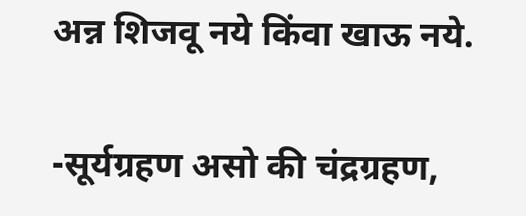अन्न शिजवू नये किंवा खाऊ नये.

-सूर्यग्रहण असो की चंद्रग्रहण,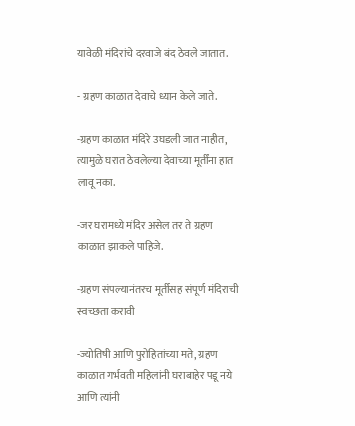यावेळी मंदिरांचे दरवाजे बंद ठेवले जातात.

- ग्रहण काळात देवाचे ध्यान केले जाते.

-ग्रहण काळात मंदिरे उघडली जात नाहीत, त्यामुळे घरात ठेवलेल्या देवाच्या मूर्तींना हात लावू नका.

-जर घरामध्ये मंदिर असेल तर ते ग्रहण काळात झाकले पाहिजे.

-ग्रहण संपल्यानंतरच मूर्तीसह संपूर्ण मंदिराची स्वच्छता करावी

-ज्योतिषी आणि पुरोहितांच्या मते, ग्रहण काळात गर्भवती महिलांनी घराबाहेर पडू नये आणि त्यांनी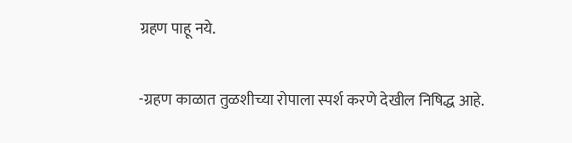ग्रहण पाहू नये.

-ग्रहण काळात तुळशीच्या रोपाला स्पर्श करणे देखील निषिद्ध आहे.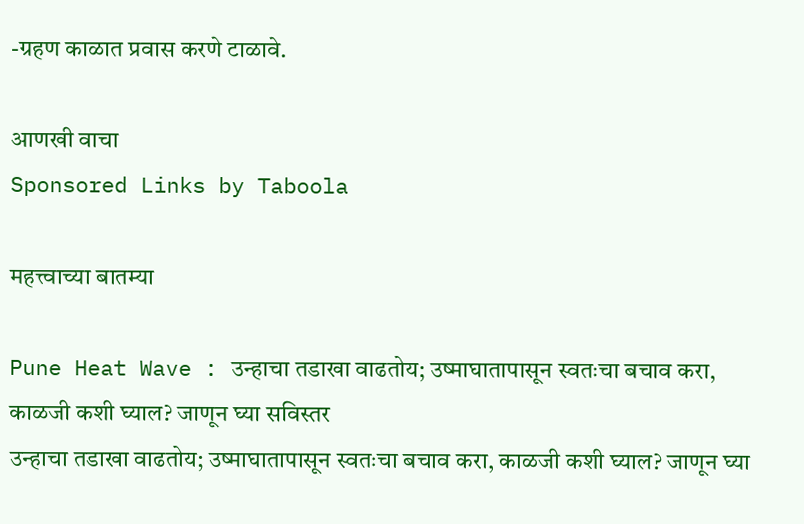-ग्रहण काळात प्रवास करणे टाळावे.

आणखी वाचा
Sponsored Links by Taboola

महत्त्वाच्या बातम्या

Pune Heat Wave : उन्हाचा तडाखा वाढतोय; उष्माघातापासून स्वतःचा बचाव करा, काळजी कशी घ्याल? जाणून घ्या सविस्तर
उन्हाचा तडाखा वाढतोय; उष्माघातापासून स्वतःचा बचाव करा, काळजी कशी घ्याल? जाणून घ्या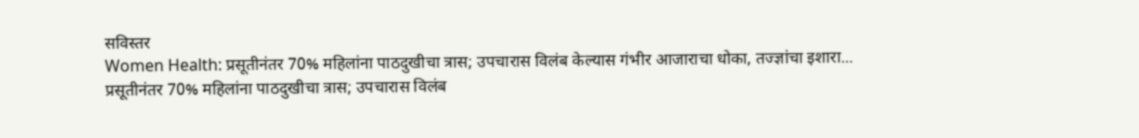सविस्तर
Women Health: प्रसूतीनंतर 70% महिलांना पाठदुखीचा त्रास; उपचारास विलंब केल्यास गंभीर आजाराचा धोका, तज्ज्ञांचा इशारा...
प्रसूतीनंतर 70% महिलांना पाठदुखीचा त्रास; उपचारास विलंब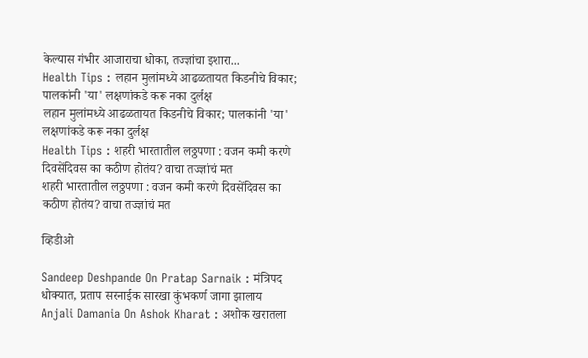केल्यास गंभीर आजाराचा धोका, तज्ज्ञांचा इशारा...
Health Tips : लहान मुलांमध्ये आढळतायत किडनीचे विकार; पालकांनी 'या' लक्षणांकडे करू नका दुर्लक्ष
लहान मुलांमध्ये आढळतायत किडनीचे विकार; पालकांनी 'या' लक्षणांकडे करू नका दुर्लक्ष
Health Tips : शहरी भारतातील लठ्ठपणा : वजन कमी करणे दिवसेंदिवस का कठीण होतंय? वाचा तज्ज्ञांचं मत
शहरी भारतातील लठ्ठपणा : वजन कमी करणे दिवसेंदिवस का कठीण होतंय? वाचा तज्ज्ञांचं मत

व्हिडीओ

Sandeep Deshpande On Pratap Sarnaik : मंत्रिपद धोक्यात, प्रताप सरनाईक सारखा कुंभकर्ण जागा झालाय
Anjali Damania On Ashok Kharat : अशोक खरातला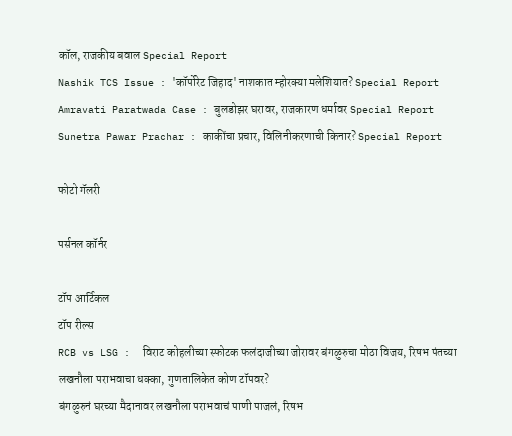कॉल, राजकीय बवाल Special Report
Nashik TCS Issue : 'कॉर्पोरेट जिहाद' नाशकात म्होरक्या मलेशियात? Special Report
Amravati Paratwada Case : बुलडोझर घरावर, राजकारण धर्मावर Special Report
Sunetra Pawar Prachar : काकींचा प्रचार, विलिनीकरणाची किनार? Special Report

फोटो गॅलरी

पर्सनल कॉर्नर

टॉप आर्टिकल
टॉप रील्स
RCB vs LSG :  विराट कोहलीच्या स्फोटक फलंदाजीच्या जोरावर बंगळुरुचा मोठा विजय, रिषभ पंतच्या लखनौला पराभवाचा धक्का, गुणतालिकेत कोण टॉपवर?
बंगळुरुनं घरच्या मैदानावर लखनौला पराभवाचं पाणी पाजलं, रिषभ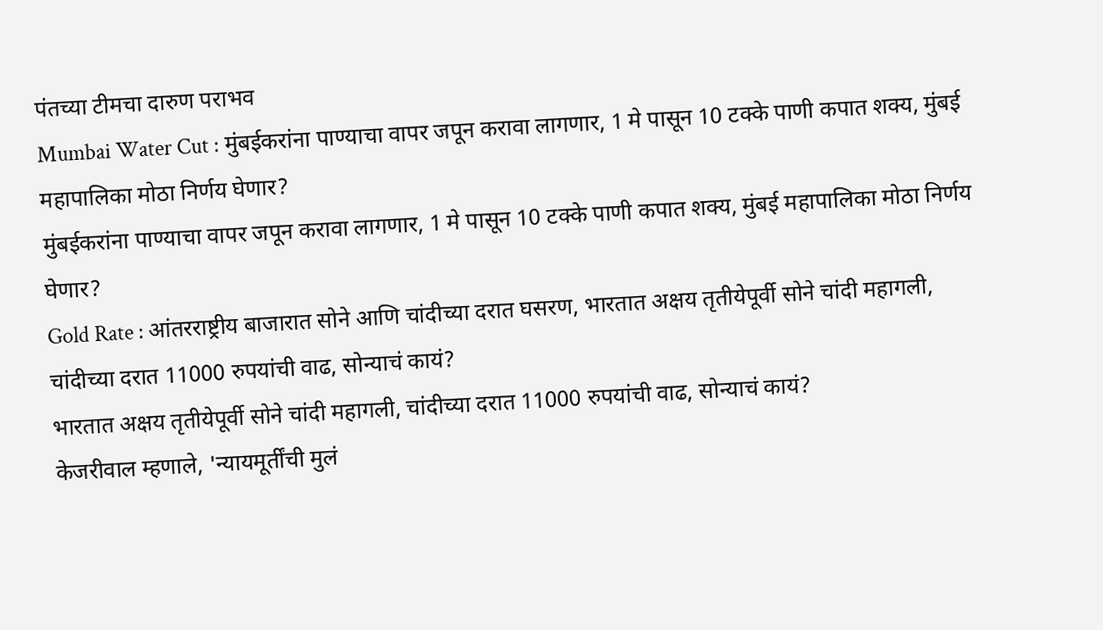पंतच्या टीमचा दारुण पराभव
Mumbai Water Cut : मुंबईकरांना पाण्याचा वापर जपून करावा लागणार, 1 मे पासून 10 टक्के पाणी कपात शक्य, मुंबई महापालिका मोठा निर्णय घेणार?
मुंबईकरांना पाण्याचा वापर जपून करावा लागणार, 1 मे पासून 10 टक्के पाणी कपात शक्य, मुंबई महापालिका मोठा निर्णय घेणार?
Gold Rate : आंतरराष्ट्रीय बाजारात सोने आणि चांदीच्या दरात घसरण, भारतात अक्षय तृतीयेपूर्वी सोने चांदी महागली, चांदीच्या दरात 11000 रुपयांची वाढ, सोन्याचं कायं?
भारतात अक्षय तृतीयेपूर्वी सोने चांदी महागली, चांदीच्या दरात 11000 रुपयांची वाढ, सोन्याचं कायं?
केजरीवाल म्हणाले, 'न्यायमूर्तींची मुलं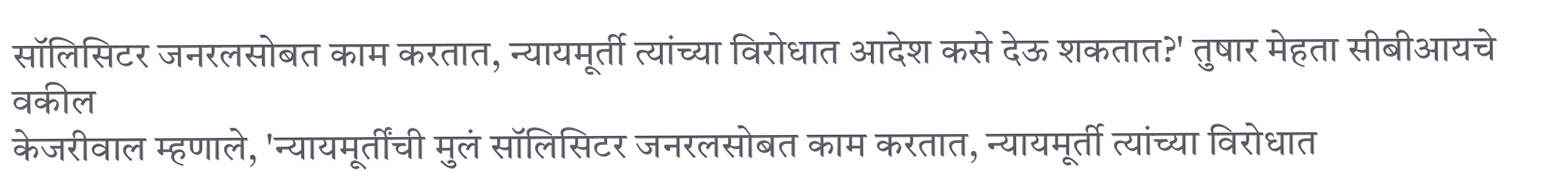सॉलिसिटर जनरलसोबत काम करतात, न्यायमूर्ती त्यांच्या विरोधात आदेश कसे देऊ शकतात?' तुषार मेहता सीबीआयचे वकील
केजरीवाल म्हणाले, 'न्यायमूर्तींची मुलं सॉलिसिटर जनरलसोबत काम करतात, न्यायमूर्ती त्यांच्या विरोधात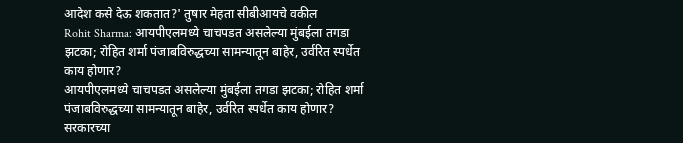आदेश कसे देऊ शकतात?' तुषार मेहता सीबीआयचे वकील
Rohit Sharma: आयपीएलमध्ये चाचपडत असलेल्या मुंबईला तगडा झटका; रोहित शर्मा पंजाबविरुद्धच्या सामन्यातून बाहेर, उर्वरित स्पर्धेत काय होणार?
आयपीएलमध्ये चाचपडत असलेल्या मुंबईला तगडा झटका; रोहित शर्मा पंजाबविरुद्धच्या सामन्यातून बाहेर, उर्वरित स्पर्धेत काय होणार?
सरकारच्या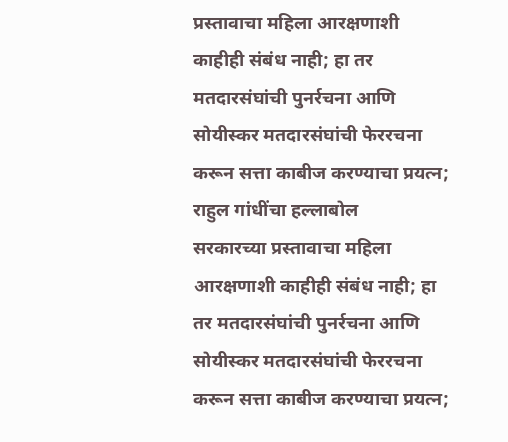प्रस्तावाचा महिला आरक्षणाशी काहीही संबंध नाही; हा तर मतदारसंघांची पुनर्रचना आणि सोयीस्कर मतदारसंघांची फेररचना करून सत्ता काबीज करण्याचा प्रयत्न; राहुल गांधींचा हल्लाबोल
सरकारच्या प्रस्तावाचा महिला आरक्षणाशी काहीही संबंध नाही; हा तर मतदारसंघांची पुनर्रचना आणि सोयीस्कर मतदारसंघांची फेररचना करून सत्ता काबीज करण्याचा प्रयत्न;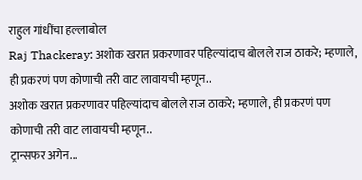राहुल गांधींचा हल्लाबोल
Raj Thackeray: अशोक खरात प्रकरणावर पहिल्यांदाच बोलले राज ठाकरे; म्हणाले, ही प्रकरणं पण कोणाची तरी वाट लावायची म्हणून..
अशोक खरात प्रकरणावर पहिल्यांदाच बोलले राज ठाकरे; म्हणाले, ही प्रकरणं पण कोणाची तरी वाट लावायची म्हणून..
ट्रान्सफर अगेन...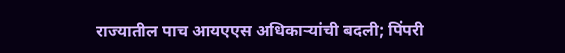राज्यातील पाच आयएएस अधिकाऱ्यांची बदली; पिंपरी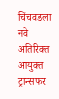चिंचवडला नवे अतिरिक्त आयुक्त
ट्रान्सफर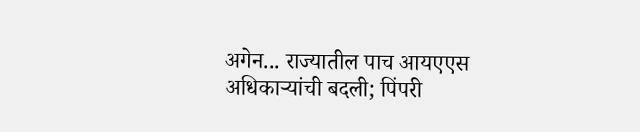अगेन... राज्यातील पाच आयएएस अधिकाऱ्यांची बदली; पिंपरी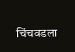चिंचवडला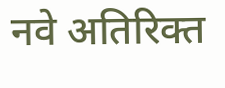नवे अतिरिक्त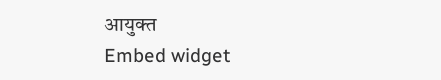आयुक्त
Embed widget